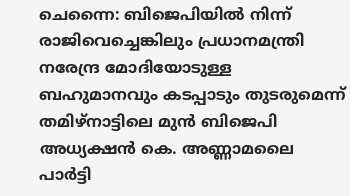ചെന്നൈ: ബിജെപിയിൽ നിന്ന് രാജിവെച്ചെങ്കിലും പ്രധാനമന്ത്രി നരേന്ദ്ര മോദിയോടുള്ള ബഹുമാനവും കടപ്പാടും തുടരുമെന്ന് തമിഴ്നാട്ടിലെ മുൻ ബിജെപി അധ്യക്ഷൻ കെ. അണ്ണാമലൈ പാർട്ടി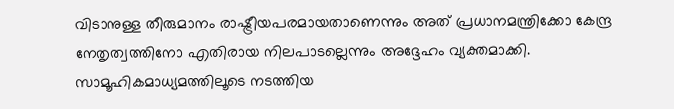വിടാനുള്ള തീരുമാനം രാഷ്ട്രീയപരമായതാണെന്നും അത് പ്രധാനമന്ത്രിക്കോ കേന്ദ്ര നേതൃത്വത്തിനോ എതിരായ നിലപാടല്ലെന്നും അദ്ദേഹം വ്യക്തമാക്കി.
സാമൂഹികമാധ്യമത്തിലൂടെ നടത്തിയ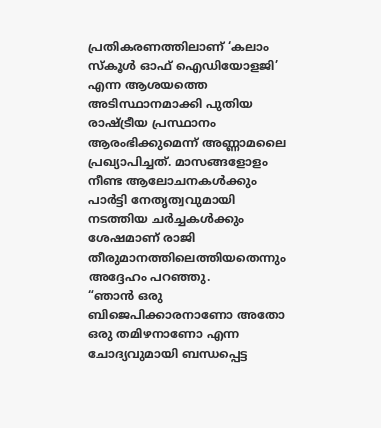പ്രതികരണത്തിലാണ് ‘കലാം സ്കൂൾ ഓഫ് ഐഡിയോളജി’ എന്ന ആശയത്തെ അടിസ്ഥാനമാക്കി പുതിയ രാഷ്ട്രീയ പ്രസ്ഥാനം ആരംഭിക്കുമെന്ന് അണ്ണാമലൈ പ്രഖ്യാപിച്ചത്. മാസങ്ങളോളം നീണ്ട ആലോചനകൾക്കും പാർട്ടി നേതൃത്വവുമായി നടത്തിയ ചർച്ചകൾക്കും ശേഷമാണ് രാജി തീരുമാനത്തിലെത്തിയതെന്നും അദ്ദേഹം പറഞ്ഞു.
“ഞാൻ ഒരു ബിജെപിക്കാരനാണോ അതോ ഒരു തമിഴനാണോ എന്ന ചോദ്യവുമായി ബന്ധപ്പെട്ട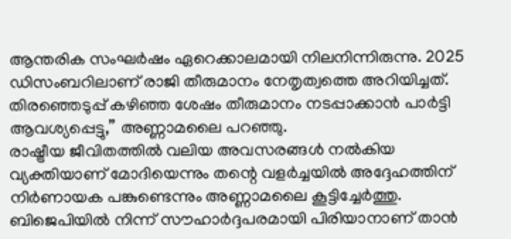ആന്തരിക സംഘർഷം ഏറെക്കാലമായി നിലനിന്നിരുന്നു. 2025 ഡിസംബറിലാണ് രാജി തീരുമാനം നേതൃത്വത്തെ അറിയിച്ചത്. തിരഞ്ഞെടുപ്പ് കഴിഞ്ഞ ശേഷം തീരുമാനം നടപ്പാക്കാൻ പാർട്ടി ആവശ്യപ്പെട്ടു,” അണ്ണാമലൈ പറഞ്ഞു.
രാഷ്ട്രീയ ജീവിതത്തിൽ വലിയ അവസരങ്ങൾ നൽകിയ വ്യക്തിയാണ് മോദിയെന്നും തന്റെ വളർച്ചയിൽ അദ്ദേഹത്തിന് നിർണായക പങ്കുണ്ടെന്നും അണ്ണാമലൈ കൂട്ടിച്ചേർത്തു. ബിജെപിയിൽ നിന്ന് സൗഹാർദ്ദപരമായി പിരിയാനാണ് താൻ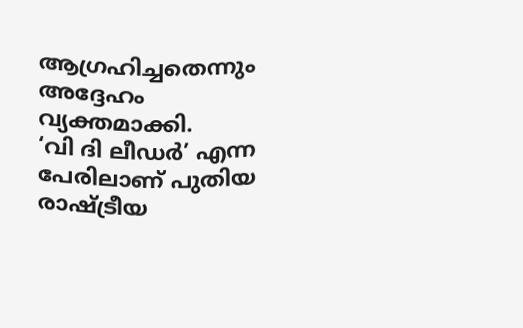ആഗ്രഹിച്ചതെന്നും അദ്ദേഹം വ്യക്തമാക്കി.
‘വി ദി ലീഡർ’ എന്ന പേരിലാണ് പുതിയ രാഷ്ട്രീയ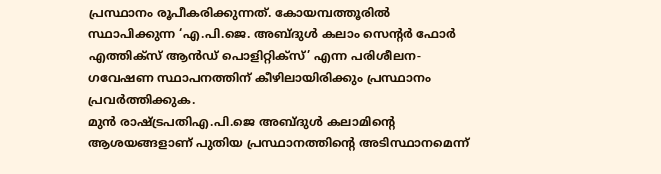പ്രസ്ഥാനം രൂപീകരിക്കുന്നത്. കോയമ്പത്തൂരിൽ സ്ഥാപിക്കുന്ന ‘എ.പി.ജെ. അബ്ദുൾ കലാം സെന്റർ ഫോർ എത്തിക്സ് ആൻഡ് പൊളിറ്റിക്സ്’ എന്ന പരിശീലന-ഗവേഷണ സ്ഥാപനത്തിന് കീഴിലായിരിക്കും പ്രസ്ഥാനം പ്രവർത്തിക്കുക.
മുൻ രാഷ്ട്രപതിഎ.പി.ജെ അബ്ദുൾ കലാമിന്റെ ആശയങ്ങളാണ് പുതിയ പ്രസ്ഥാനത്തിന്റെ അടിസ്ഥാനമെന്ന്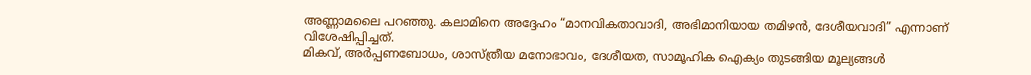അണ്ണാമലൈ പറഞ്ഞു. കലാമിനെ അദ്ദേഹം “മാനവികതാവാദി, അഭിമാനിയായ തമിഴൻ, ദേശീയവാദി” എന്നാണ് വിശേഷിപ്പിച്ചത്.
മികവ്, അർപ്പണബോധം, ശാസ്ത്രീയ മനോഭാവം, ദേശീയത, സാമൂഹിക ഐക്യം തുടങ്ങിയ മൂല്യങ്ങൾ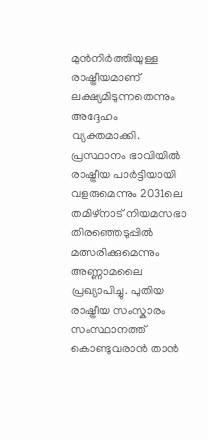മുൻനിർത്തിയുള്ള രാഷ്ട്രീയമാണ് ലക്ഷ്യമിടുന്നതെന്നും അദ്ദേഹം വ്യക്തമാക്കി.
പ്രസ്ഥാനം ഭാവിയിൽ രാഷ്ട്രീയ പാർട്ടിയായി വളരുമെന്നും 2031ലെ തമിഴ്നാട് നിയമസഭാ തിരഞ്ഞെടുപ്പിൽ മത്സരിക്കുമെന്നും അണ്ണാമലൈ പ്രഖ്യാപിച്ചു. പുതിയ രാഷ്ട്രീയ സംസ്കാരം സംസ്ഥാനത്ത് കൊണ്ടുവരാൻ താൻ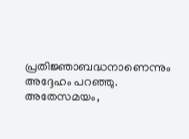പ്രതിജ്ഞാബദ്ധനാണെന്നും അദ്ദേഹം പറഞ്ഞു.
അതേസമയം,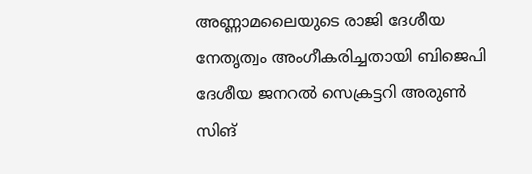അണ്ണാമലൈയുടെ രാജി ദേശീയ നേതൃത്വം അംഗീകരിച്ചതായി ബിജെപി ദേശീയ ജനറൽ സെക്രട്ടറി അരുൺ സിങ്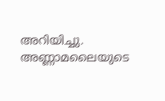അറിയിച്ചു. അണ്ണാമലൈയുടെ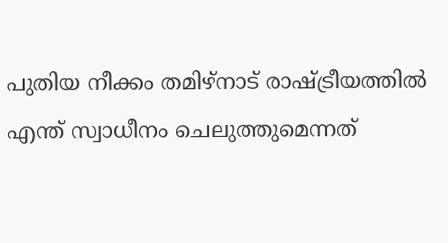പുതിയ നീക്കം തമിഴ്നാട് രാഷ്ട്രീയത്തിൽ എന്ത് സ്വാധീനം ചെലുത്തുമെന്നത്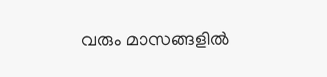വരും മാസങ്ങളിൽ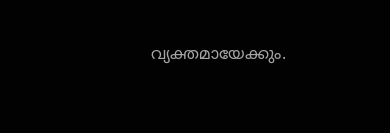വ്യക്തമായേക്കും.